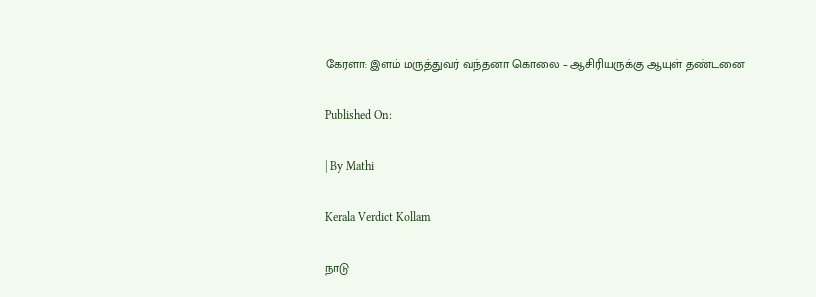கேரளா: இளம் மருத்துவர் வந்தனா கொலை – ஆசிரியருக்கு ஆயுள் தண்டனை

Published On:

| By Mathi

Kerala Verdict Kollam

நாடு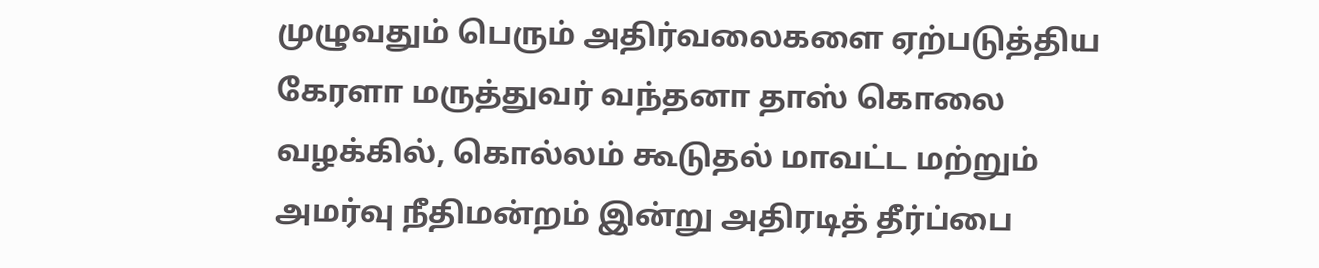முழுவதும் பெரும் அதிர்வலைகளை ஏற்படுத்திய கேரளா மருத்துவர் வந்தனா தாஸ் கொலை வழக்கில், கொல்லம் கூடுதல் மாவட்ட மற்றும் அமர்வு நீதிமன்றம் இன்று அதிரடித் தீர்ப்பை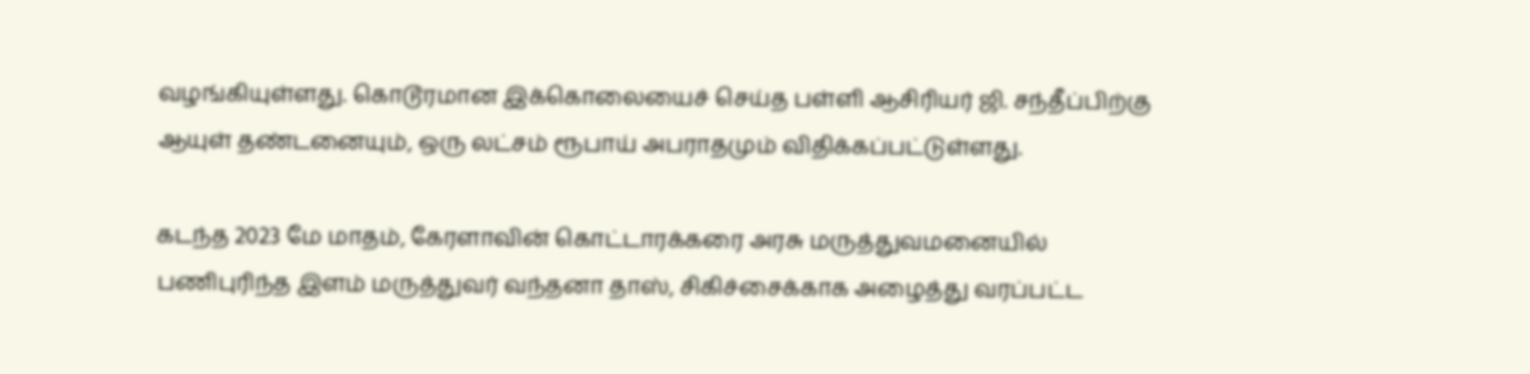வழங்கியுள்ளது. கொடூரமான இக்கொலையைச் செய்த பள்ளி ஆசிரியர் ஜி. சந்தீப்பிற்கு ஆயுள் தண்டனையும், ஒரு லட்சம் ரூபாய் அபராதமும் விதிக்கப்பட்டுள்ளது.

கடந்த 2023 மே மாதம், கேரளாவின் கொட்டாரக்கரை அரசு மருத்துவமனையில் பணிபுரிந்த இளம் மருத்துவர் வந்தனா தாஸ், சிகிச்சைக்காக அழைத்து வரப்பட்ட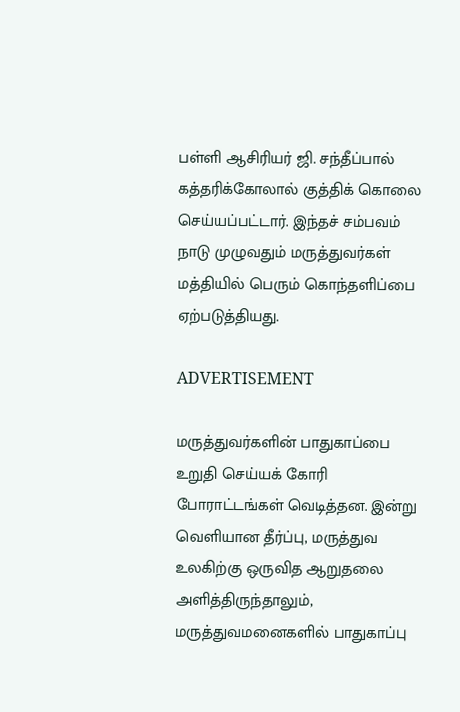பள்ளி ஆசிரியர் ஜி. சந்தீப்பால் கத்தரிக்கோலால் குத்திக் கொலை செய்யப்பட்டார். இந்தச் சம்பவம் நாடு முழுவதும் மருத்துவர்கள் மத்தியில் பெரும் கொந்தளிப்பை ஏற்படுத்தியது.

ADVERTISEMENT

மருத்துவர்களின் பாதுகாப்பை உறுதி செய்யக் கோரி போராட்டங்கள் வெடித்தன. இன்று வெளியான தீர்ப்பு, மருத்துவ உலகிற்கு ஒருவித ஆறுதலை அளித்திருந்தாலும், மருத்துவமனைகளில் பாதுகாப்பு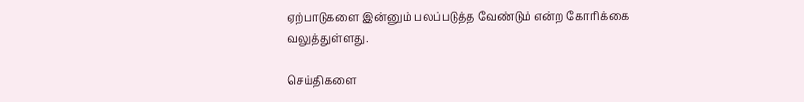ஏற்பாடுகளை இன்னும் பலப்படுத்த வேண்டும் என்ற கோரிக்கை வலுத்துள்ளது.

செய்திகளை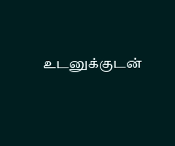உடனுக்குடன்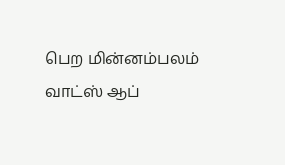பெற மின்னம்பலம் வாட்ஸ் ஆப்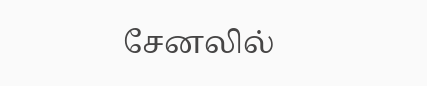சேனலில்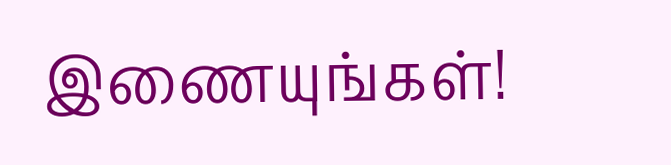இணையுங்கள்!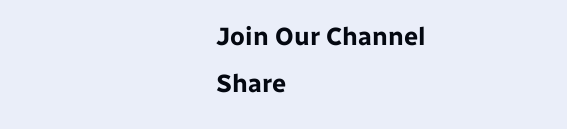Join Our Channel
Share